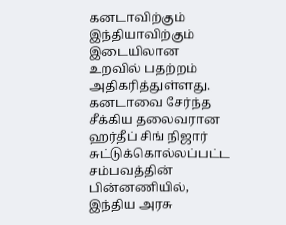கனடாவிற்கும் இந்தியாவிற்கும் இடையிலான உறவில் பதற்றம் அதிகரித்துள்ளது.
கனடாவை சேர்ந்த சீக்கிய தலைவரான ஹர்தீப் சிங் நிஜார் சுட்டுக்கொல்லப்பட்ட சம்பவத்தின் பின்னணியில், இந்திய அரசு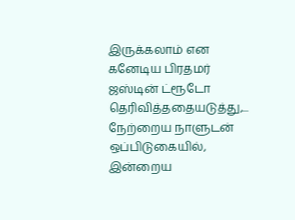இருக்கலாம் என கனேடிய பிரதமர் ஜஸ்டின் ட்ரூடோ தெரிவித்ததையடுத்து,...
நேற்றைய நாளுடன் ஒப்பிடுகையில், இன்றைய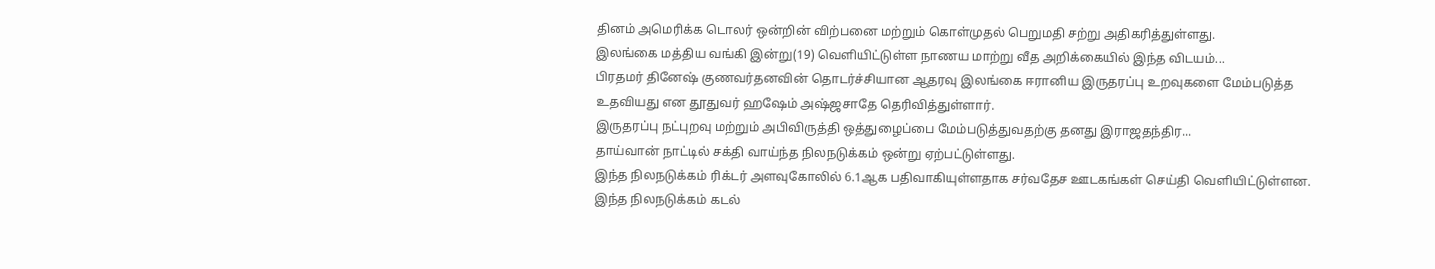தினம் அமெரிக்க டொலர் ஒன்றின் விற்பனை மற்றும் கொள்முதல் பெறுமதி சற்று அதிகரித்துள்ளது.
இலங்கை மத்திய வங்கி இன்று(19) வெளியிட்டுள்ள நாணய மாற்று வீத அறிக்கையில் இந்த விடயம்...
பிரதமர் தினேஷ் குணவர்தனவின் தொடர்ச்சியான ஆதரவு இலங்கை ஈரானிய இருதரப்பு உறவுகளை மேம்படுத்த உதவியது என தூதுவர் ஹஷேம் அஷ்ஜசாதே தெரிவித்துள்ளார்.
இருதரப்பு நட்புறவு மற்றும் அபிவிருத்தி ஒத்துழைப்பை மேம்படுத்துவதற்கு தனது இராஜதந்திர...
தாய்வான் நாட்டில் சக்தி வாய்ந்த நிலநடுக்கம் ஒன்று ஏற்பட்டுள்ளது.
இந்த நிலநடுக்கம் ரிக்டர் அளவுகோலில் 6.1ஆக பதிவாகியுள்ளதாக சர்வதேச ஊடகங்கள் செய்தி வெளியிட்டுள்ளன.
இந்த நிலநடுக்கம் கடல்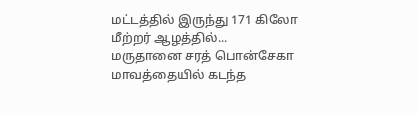மட்டத்தில் இருந்து 171 கிலோ மீற்றர் ஆழத்தில்...
மருதானை சரத் பொன்சேகா மாவத்தையில் கடந்த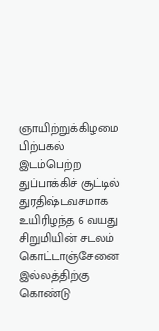ஞாயிற்றுக்கிழமை பிற்பகல் இடம்பெற்ற துப்பாக்கிச் சூட்டில் துரதிஷ்டவசமாக உயிரிழந்த 6 வயது சிறுமியின் சடலம் கொட்டாஞ்சேனை இல்லத்திற்கு கொண்டு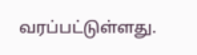வரப்பட்டுள்ளது.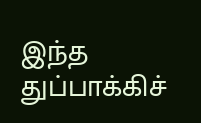இந்த துப்பாக்கிச்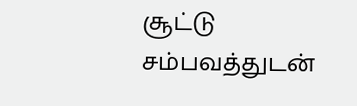சூட்டு சம்பவத்துடன்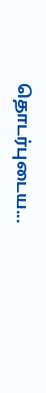தொடர்புடைய...